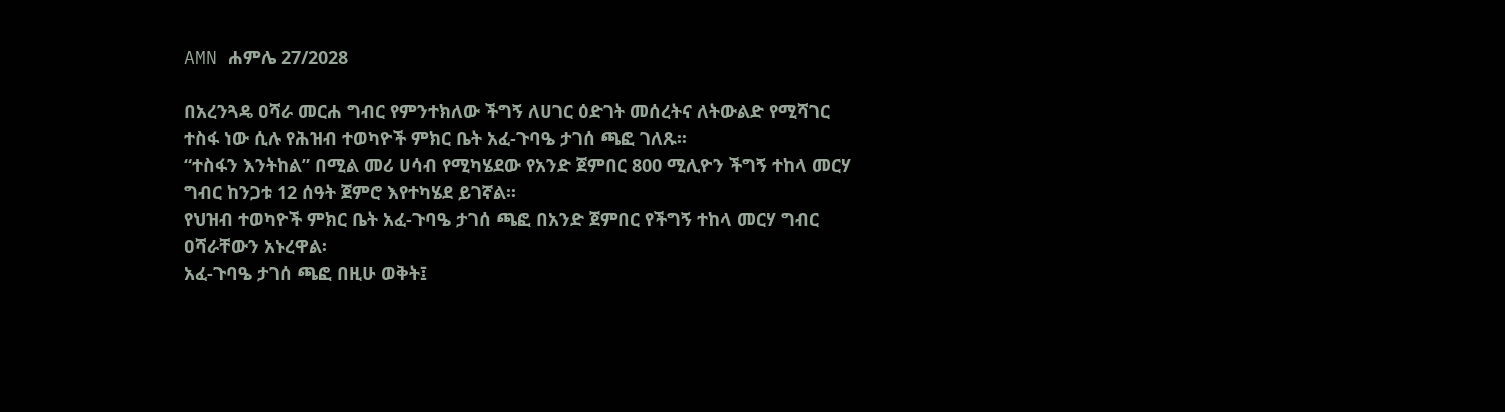AMN ሐምሌ 27/2028

በአረንጓዴ ዐሻራ መርሐ ግብር የምንተክለው ችግኝ ለሀገር ዕድገት መሰረትና ለትውልድ የሚሻገር ተስፋ ነው ሲሉ የሕዝብ ተወካዮች ምክር ቤት አፈ-ጉባዔ ታገሰ ጫፎ ገለጹ፡፡
“ተስፋን እንትከል” በሚል መሪ ሀሳብ የሚካሄደው የአንድ ጀምበር 800 ሚሊዮን ችግኝ ተከላ መርሃ ግብር ከንጋቱ 12 ሰዓት ጀምሮ እየተካሄደ ይገኛል፡፡
የህዝብ ተወካዮች ምክር ቤት አፈ-ጉባዔ ታገሰ ጫፎ በአንድ ጀምበር የችግኝ ተከላ መርሃ ግብር ዐሻራቸውን አኑረዋል፡
አፈ-ጉባዔ ታገሰ ጫፎ በዚሁ ወቅት፤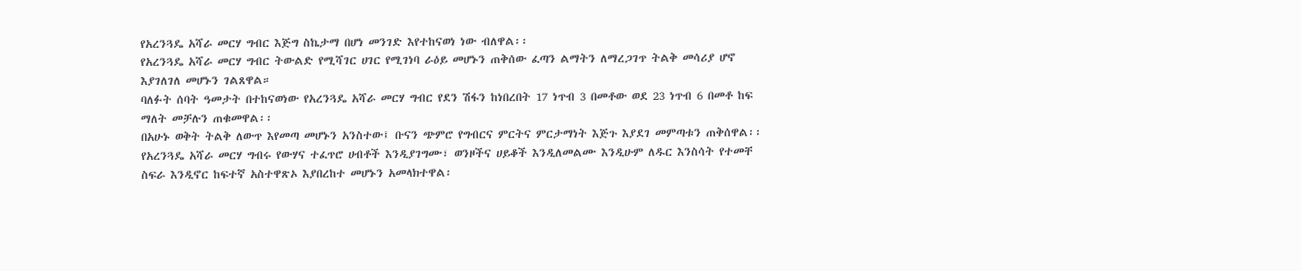የአረንጓዴ አሻራ መርሃ ግብር እጅግ ስኬታማ በሆነ መንገድ እየተከናወነ ነው ብለዋል፡፡
የአረንጓዴ አሻራ መርሃ ግብር ትውልድ የሚሻገር ሀገር የሚገነባ ራዕይ መሆኑን ጠቅሰው ፈጣን ልማትን ለማረጋገጥ ትልቅ መሳሪያ ሆኖ እያገለገለ መሆኑን ገልጸዋል።
ባለፉት ሰባት ዓመታት በተከናወነው የአረንጓዴ አሻራ መርሃ ግብር የደን ሽፋን ከነበረበት 17 ነጥብ 3 በመቶው ወደ 23 ነጥብ 6 በመቶ ከፍ ማለት መቻሉን ጠቁመዋል፡፡
በአሁኑ ወቅት ትልቅ ለውጥ እየመጣ መሆኑን አንስተው፤ ቡናን ጭምሮ የግብርና ምርትና ምርታማነት እጅጉ እያደገ መምጣቱን ጠቅሰዋል፡፡
የአረንጓዴ አሻራ መርሃ ግብሩ የውሃና ተፈጥሮ ሀብቶች እንዲያገግሙ፣ ወንዞችና ሀይቆች እንዲለመልሙ እንዲሁም ለዱር እንስሳት የተመቸ ስፍራ እንዲኖር ከፍተኛ አስተዋጽኦ እያበረከተ መሆኑን አመላክተዋል፡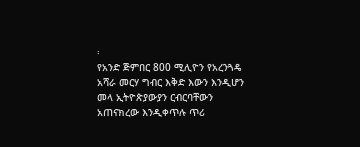፡
የአንድ ጅምበር 800 ሚሊዮን የአረንጓዴ አሻራ መርሃ ግብር እቅድ እውን እንዲሆን መላ ኢትዮጵያውያን ርብርባቸውን አጠናክረው እንዲቀጥሉ ጥሪ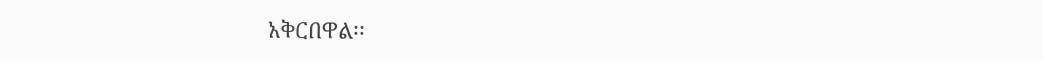አቅርበዋል፡፡